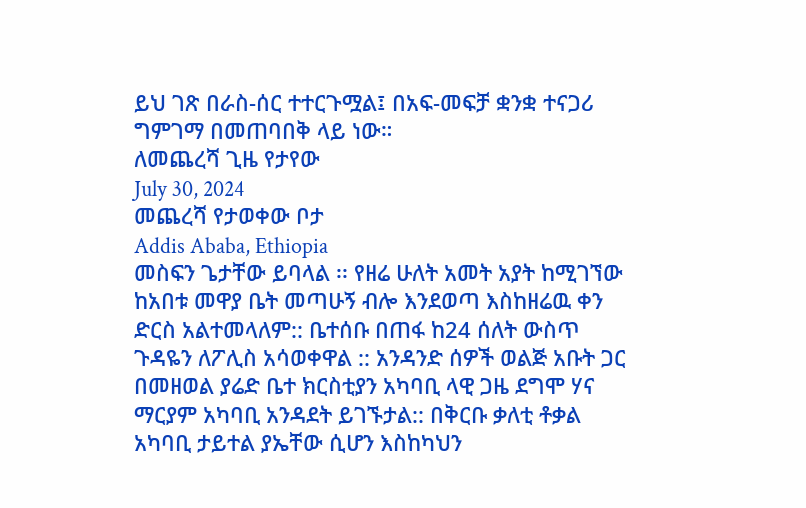ይህ ገጽ በራስ-ሰር ተተርጉሟል፤ በአፍ-መፍቻ ቋንቋ ተናጋሪ ግምገማ በመጠባበቅ ላይ ነው።
ለመጨረሻ ጊዜ የታየው
July 30, 2024
መጨረሻ የታወቀው ቦታ
Addis Ababa, Ethiopia
መስፍን ጌታቸው ይባላል ፡፡ የዘሬ ሁለት አመት አያት ከሚገኘው ከአበቱ መዋያ ቤት መጣሁኝ ብሎ እንደወጣ እስከዘሬዉ ቀን ድርስ አልተመላለም:: ቤተሰቡ በጠፋ ከ24 ሰለት ውስጥ ጉዳዬን ለፖሊስ አሳወቀዋል :: አንዳንድ ሰዎች ወልጅ አቡት ጋር በመዘወል ያሬድ ቤተ ክርስቲያን አካባቢ ላዊ ጋዜ ደግሞ ሃና ማርያም አካባቢ አንዳደት ይገኙታል:: በቅርቡ ቃለቲ ቶቃል አካባቢ ታይተል ያኤቸው ሲሆን እስከካህን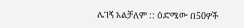ሌገኝ አልቻለም :: ዕድሜው በ50ዎች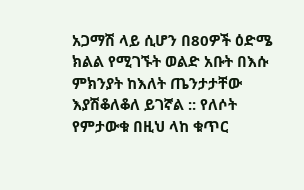አጋማሽ ላይ ሲሆን በ80ዎች ዕድሜ ክልል የሚገኙት ወልድ አቡት በእሱ ምክንያት ከእለት ጤንታታቸው እያሽቆለቆለ ይገኛል :: የለሶት የምታውቁ በዚህ ላከ ቁጥር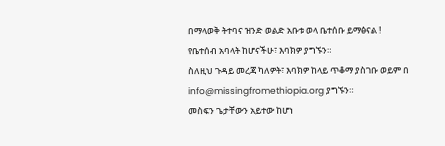በማላወቅ ትተባና ዝንድ ወልድ አቡቱ ወላ ቤተሰቡ ይማፅናል !
የቤተሰብ አባላት ከሆናችሁ፣ እባክዎ ያግኙን።
ስለዚህ ጉዳይ መረጃ ካለዎት፣ እባክዎ ከላይ ጥቆማ ያስገቡ ወይም በ info@missingfromethiopia.org ያግኙን።
መስፍን ጌታቸውን አይተው ከሆነ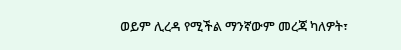ወይም ሊረዳ የሚችል ማንኛውም መረጃ ካለዎት፣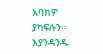እባክዎ ያካፍሉን። እያንዳንዱ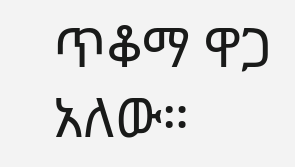ጥቆማ ዋጋ አለው።